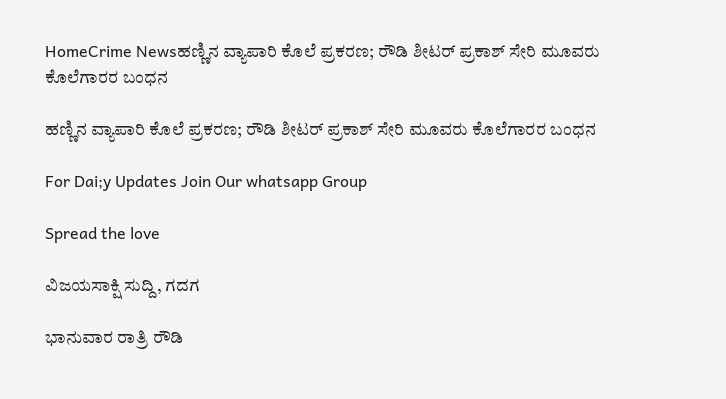HomeCrime Newsಹಣ್ಣಿನ ‌ವ್ಯಾಪಾರಿ ಕೊಲೆ ಪ್ರಕರಣ; ರೌಡಿ ಶೀಟರ್ ಪ್ರಕಾಶ್ ಸೇರಿ ಮೂವರು ಕೊಲೆಗಾರರ ಬಂಧನ

ಹಣ್ಣಿನ ‌ವ್ಯಾಪಾರಿ ಕೊಲೆ ಪ್ರಕರಣ; ರೌಡಿ ಶೀಟರ್ ಪ್ರಕಾಶ್ ಸೇರಿ ಮೂವರು ಕೊಲೆಗಾರರ ಬಂಧನ

For Dai;y Updates Join Our whatsapp Group

Spread the love

ವಿಜಯಸಾಕ್ಷಿ ಸುದ್ದಿ, ಗದಗ

ಭಾನುವಾರ ರಾತ್ರಿ ರೌಡಿ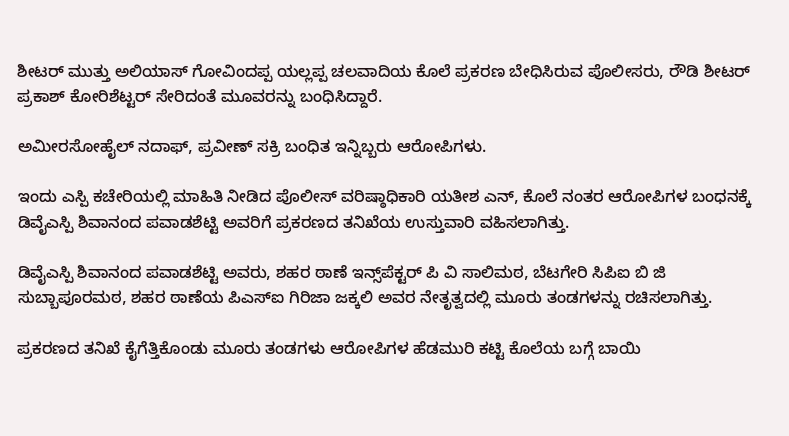ಶೀಟರ್ ಮುತ್ತು ಅಲಿಯಾಸ್ ಗೋವಿಂದಪ್ಪ ಯಲ್ಲಪ್ಪ ಚಲವಾದಿಯ ಕೊಲೆ ಪ್ರಕರಣ ಬೇಧಿಸಿರುವ ಪೊಲೀಸರು, ರೌಡಿ ಶೀಟರ್ ಪ್ರಕಾಶ್ ಕೋರಿಶೆಟ್ಟರ್ ಸೇರಿದಂತೆ ಮೂವರನ್ನು ಬಂಧಿಸಿದ್ದಾರೆ.

ಅಮೀರಸೋಹೈಲ್ ನದಾಫ್, ಪ್ರವೀಣ್ ಸಕ್ರಿ ಬಂಧಿತ ಇನ್ನಿಬ್ಬರು ಆರೋಪಿಗಳು.

ಇಂದು ಎಸ್ಪಿ ಕಚೇರಿಯಲ್ಲಿ ಮಾಹಿತಿ ನೀಡಿದ ಪೊಲೀಸ್ ವರಿಷ್ಠಾಧಿಕಾರಿ ಯತೀಶ ಎನ್, ಕೊಲೆ ನಂತರ ಆರೋಪಿಗಳ ಬಂಧನಕ್ಕೆ ಡಿವೈಎಸ್ಪಿ ಶಿವಾನಂದ ಪವಾಡಶೆಟ್ಟಿ ಅವರಿಗೆ ಪ್ರಕರಣದ ತನಿಖೆಯ ಉಸ್ತುವಾರಿ ವಹಿಸಲಾಗಿತ್ತು.

ಡಿವೈಎಸ್ಪಿ ಶಿವಾನಂದ ಪವಾಡಶೆಟ್ಟಿ ಅವರು, ಶಹರ ಠಾಣೆ ಇನ್ಸ್‌ಪೆಕ್ಟರ್ ಪಿ ವಿ ಸಾಲಿಮಠ, ಬೆಟಗೇರಿ ಸಿಪಿಐ ಬಿ ಜಿ ಸುಬ್ಬಾಪೂರಮಠ, ಶಹರ ಠಾಣೆಯ ಪಿಎಸ್ಐ ಗಿರಿಜಾ ಜಕ್ಕಲಿ ಅವರ ನೇತೃತ್ವದಲ್ಲಿ ಮೂರು ತಂಡಗಳನ್ನು ರಚಿಸಲಾಗಿತ್ತು.

ಪ್ರಕರಣದ ತನಿಖೆ ಕೈಗೆತ್ತಿಕೊಂಡು ಮೂರು ತಂಡಗಳು ಆರೋಪಿಗಳ ಹೆಡಮುರಿ ಕಟ್ಟಿ ಕೊಲೆಯ ಬಗ್ಗೆ ಬಾಯಿ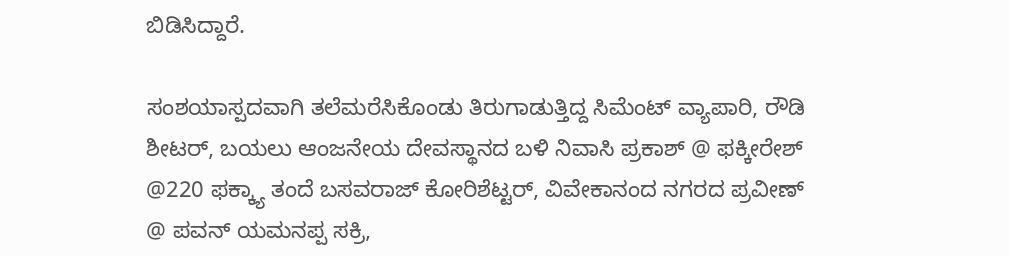ಬಿಡಿಸಿದ್ದಾರೆ.

ಸಂಶಯಾಸ್ಪದವಾಗಿ ತಲೆಮರೆಸಿಕೊಂಡು ತಿರುಗಾಡುತ್ತಿದ್ದ ಸಿಮೆಂಟ್ ವ್ಯಾಪಾರಿ, ರೌಡಿ ಶೀಟರ್, ಬಯಲು ಆಂಜನೇಯ ದೇವಸ್ಥಾನದ ಬಳಿ ನಿವಾಸಿ ಪ್ರಕಾಶ್ @ ಫಕ್ಕೀರೇಶ್ @220 ಫಕ್ಕ್ಯಾ ತಂದೆ ಬಸವರಾಜ್ ಕೋರಿಶೆಟ್ಟರ್, ವಿವೇಕಾನಂದ ನಗರದ ಪ್ರವೀಣ್ @ ಪವನ್ ಯಮನಪ್ಪ ಸಕ್ರಿ,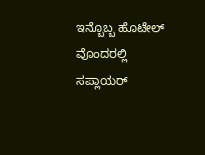ಇನ್ಬೊಬ್ಬ ಹೊಟೇಲ್ ವೊಂದರಲ್ಲಿ ಸಪ್ಲಾಯರ್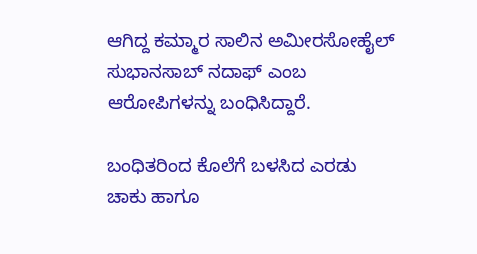ಆಗಿದ್ದ ಕಮ್ಮಾರ ಸಾಲಿನ ಅಮೀರಸೋಹೈಲ್ ಸುಭಾನಸಾಬ್ ನದಾಫ್ ಎಂಬ ಆರೋಪಿಗಳನ್ನು ಬಂಧಿಸಿದ್ದಾರೆ.

ಬಂಧಿತರಿಂದ ಕೊಲೆಗೆ ಬಳಸಿದ ಎರಡು ಚಾಕು ಹಾಗೂ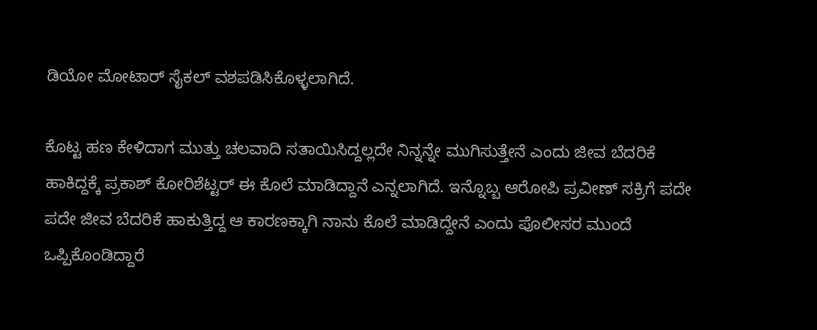ಡಿಯೋ ಮೋಟಾರ್ ಸೈಕಲ್ ವಶಪಡಿಸಿಕೊಳ್ಳಲಾಗಿದೆ.

ಕೊಟ್ಟ ಹಣ ಕೇಳಿದಾಗ ಮುತ್ತು ಚಲವಾದಿ ಸತಾಯಿಸಿದ್ದಲ್ಲದೇ ನಿನ್ನನ್ನೇ ಮುಗಿಸುತ್ತೇನೆ ಎಂದು ಜೀವ ಬೆದರಿಕೆ ಹಾಕಿದ್ದಕ್ಕೆ ಪ್ರಕಾಶ್ ಕೋರಿಶೆಟ್ಟರ್ ಈ ಕೊಲೆ ಮಾಡಿದ್ದಾನೆ ಎನ್ನಲಾಗಿದೆ. ಇನ್ನೊಬ್ಬ ಆರೋಪಿ ಪ್ರವೀಣ್ ಸಕ್ರಿಗೆ ಪದೇ ಪದೇ ಜೀವ ಬೆದರಿಕೆ ಹಾಕುತ್ತಿದ್ದ ಆ ಕಾರಣಕ್ಕಾಗಿ ನಾನು ಕೊಲೆ ಮಾಡಿದ್ದೇನೆ ಎಂದು ಪೊಲೀಸರ ಮುಂದೆ ಒಪ್ಪಿಕೊಂಡಿದ್ದಾರೆ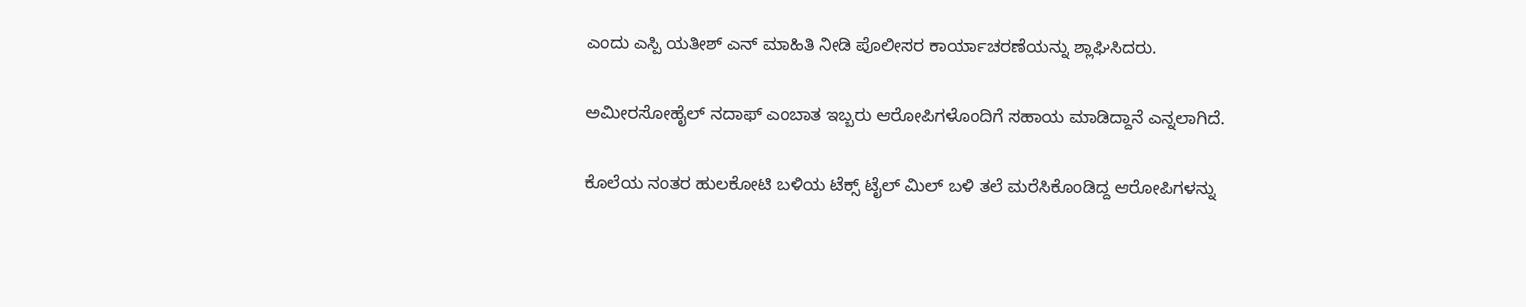ಎಂದು ಎಸ್ಪಿ ಯತೀಶ್ ಎನ್ ಮಾಹಿತಿ ನೀಡಿ ಪೊಲೀಸರ ಕಾರ್ಯಾಚರಣೆಯನ್ನು ಶ್ಲಾಘಿಸಿದರು.

ಅಮೀರಸೋಹೈಲ್ ನದಾಫ್ ಎಂಬಾತ ಇಬ್ಬರು ಆರೋಪಿಗಳೊಂದಿಗೆ ಸಹಾಯ ಮಾಡಿದ್ದಾನೆ ಎನ್ನಲಾಗಿದೆ.

ಕೊಲೆಯ ನಂತರ ಹುಲಕೋಟಿ ಬಳಿಯ ಟೆಕ್ಸ್ ಟೈಲ್ ಮಿಲ್ ಬಳಿ‌ ತಲೆ ಮರೆಸಿಕೊಂಡಿದ್ದ ಆರೋಪಿಗಳನ್ನು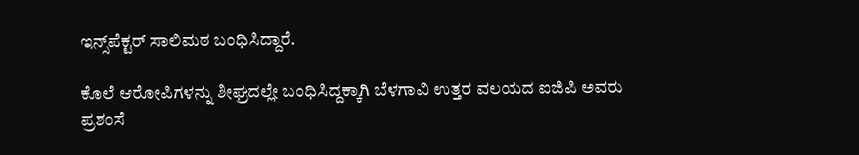ಇನ್ಸ್‌ಪೆಕ್ಟರ್ ಸಾಲಿಮಠ ಬಂಧಿಸಿದ್ದಾರೆ.

ಕೊಲೆ ಆರೋಪಿಗಳನ್ನು ಶೀಘ್ರದಲ್ಲೇ ಬಂಧಿಸಿದ್ದಕ್ಕಾಗಿ ಬೆಳಗಾವಿ ಉತ್ತರ ವಲಯದ ಐಜಿಪಿ ಅವರು ಪ್ರಶಂಸೆ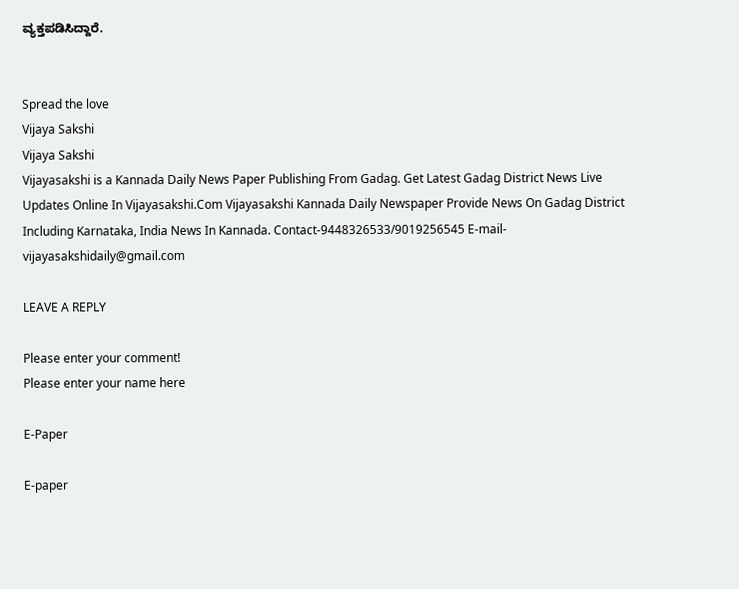ವ್ಯಕ್ತಪಡಿಸಿದ್ದಾರೆ.


Spread the love
Vijaya Sakshi
Vijaya Sakshi
Vijayasakshi is a Kannada Daily News Paper Publishing From Gadag. Get Latest Gadag District News Live Updates Online In Vijayasakshi.Com Vijayasakshi Kannada Daily Newspaper Provide News On Gadag District Including Karnataka, India News In Kannada. Contact-9448326533/9019256545 E-mail-vijayasakshidaily@gmail.com

LEAVE A REPLY

Please enter your comment!
Please enter your name here

E-Paper

E-paper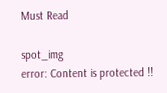Must Read

spot_img
error: Content is protected !!